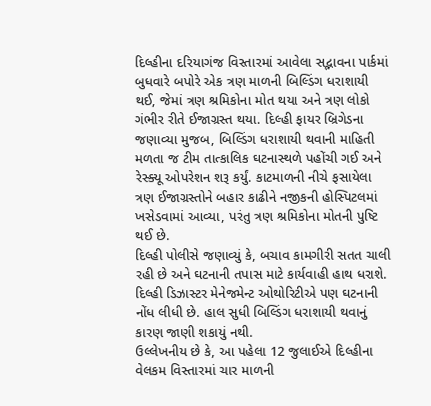દિલ્હીના દરિયાગંજ વિસ્તારમાં આવેલા સદ્ભાવના પાર્કમાં બુધવારે બપોરે એક ત્રણ માળની બિલ્ડિંગ ધરાશાયી થઈ, જેમાં ત્રણ શ્રમિકોના મોત થયા અને ત્રણ લોકો ગંભીર રીતે ઈજાગ્રસ્ત થયા. દિલ્હી ફાયર બ્રિગેડના જણાવ્યા મુજબ, બિલ્ડિંગ ધરાશાયી થવાની માહિતી મળતા જ ટીમ તાત્કાલિક ઘટનાસ્થળે પહોંચી ગઈ અને રેસ્ક્યૂ ઓપરેશન શરૂ કર્યું. કાટમાળની નીચે ફસાયેલા ત્રણ ઈજાગ્રસ્તોને બહાર કાઢીને નજીકની હોસ્પિટલમાં ખસેડવામાં આવ્યા, પરંતુ ત્રણ શ્રમિકોના મોતની પુષ્ટિ થઈ છે.
દિલ્હી પોલીસે જણાવ્યું કે, બચાવ કામગીરી સતત ચાલી રહી છે અને ઘટનાની તપાસ માટે કાર્યવાહી હાથ ધરાશે. દિલ્હી ડિઝાસ્ટર મેનેજમેન્ટ ઓથોરિટીએ પણ ઘટનાની નોંધ લીધી છે. હાલ સુધી બિલ્ડિંગ ધરાશાયી થવાનું કારણ જાણી શકાયું નથી.
ઉલ્લેખનીય છે કે, આ પહેલા 12 જુલાઈએ દિલ્હીના વેલકમ વિસ્તારમાં ચાર માળની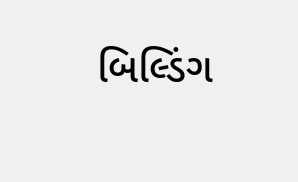બિલ્ડિંગ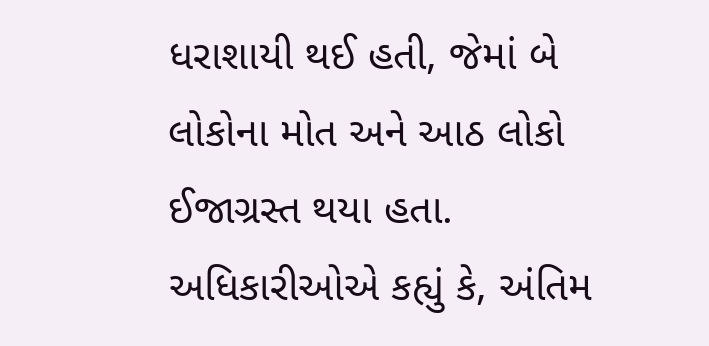ધરાશાયી થઈ હતી, જેમાં બે લોકોના મોત અને આઠ લોકો ઈજાગ્રસ્ત થયા હતા. અધિકારીઓએ કહ્યું કે, અંતિમ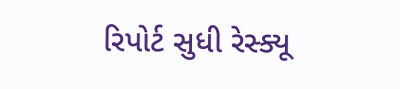રિપોર્ટ સુધી રેસ્ક્યૂ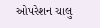ઓપરેશન ચાલુ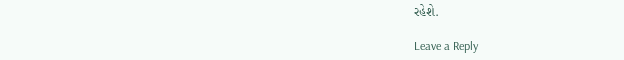રહેશે.

Leave a Reply